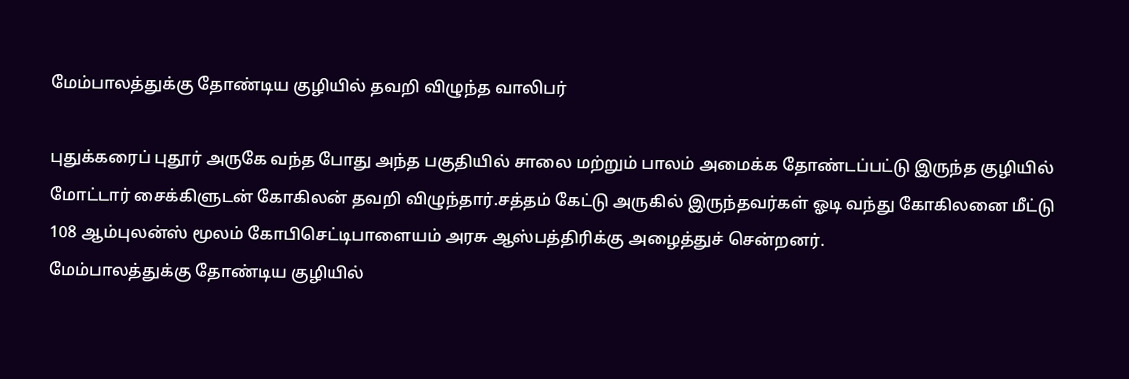மேம்பாலத்துக்கு தோண்டிய குழியில் தவறி விழுந்த வாலிபர்

புதுக்கரைப் புதூர் அருகே வந்த போது அந்த பகுதியில் சாலை மற்றும் பாலம் அமைக்க தோண்டப்பட்டு இருந்த குழியில் மோட்டார் சைக்கிளுடன் கோகிலன் தவறி விழுந்தார்.சத்தம் கேட்டு அருகில் இருந்தவர்கள் ஓடி வந்து கோகிலனை மீட்டு 108 ஆம்புலன்ஸ் மூலம் கோபிசெட்டிபாளையம் அரசு ஆஸ்பத்திரிக்கு அழைத்துச் சென்றனர்.
மேம்பாலத்துக்கு தோண்டிய குழியில்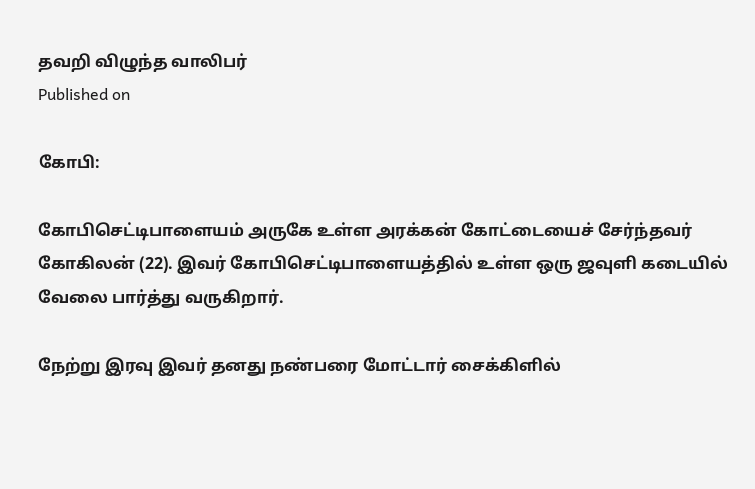தவறி விழுந்த வாலிபர்
Published on

கோபி:

கோபிசெட்டிபாளையம் அருகே உள்ள அரக்கன் கோட்டையைச் சேர்ந்தவர் கோகிலன் (22). இவர் கோபிசெட்டிபாளையத்தில் உள்ள ஒரு ஜவுளி கடையில் வேலை பார்த்து வருகிறார்.

நேற்று இரவு இவர் தனது நண்பரை மோட்டார் சைக்கிளில்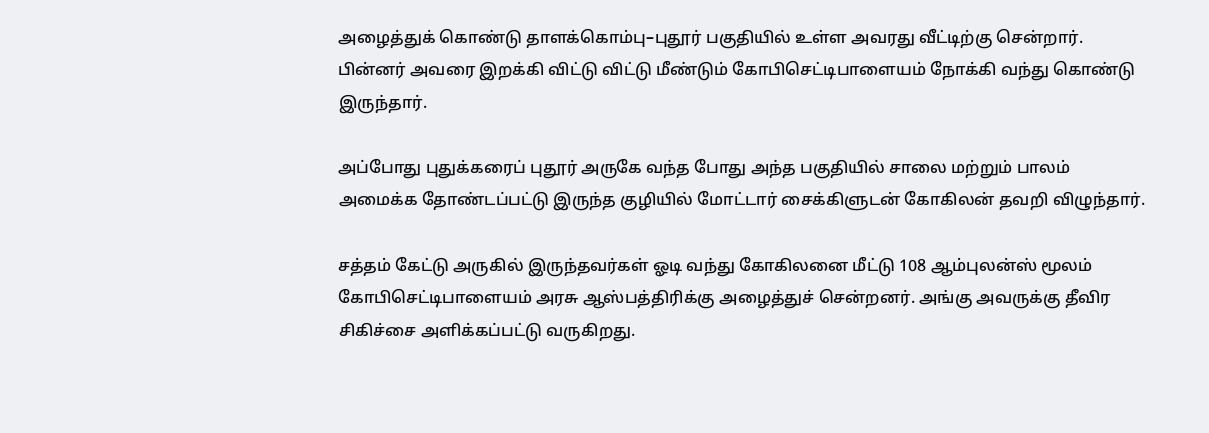அழைத்துக் கொண்டு தாளக்கொம்பு–புதூர் பகுதியில் உள்ள அவரது வீட்டிற்கு சென்றார். பின்னர் அவரை இறக்கி விட்டு விட்டு மீண்டும் கோபிசெட்டிபாளையம் நோக்கி வந்து கொண்டு இருந்தார்.

அப்போது புதுக்கரைப் புதூர் அருகே வந்த போது அந்த பகுதியில் சாலை மற்றும் பாலம் அமைக்க தோண்டப்பட்டு இருந்த குழியில் மோட்டார் சைக்கிளுடன் கோகிலன் தவறி விழுந்தார்.

சத்தம் கேட்டு அருகில் இருந்தவர்கள் ஓடி வந்து கோகிலனை மீட்டு 108 ஆம்புலன்ஸ் மூலம் கோபிசெட்டிபாளையம் அரசு ஆஸ்பத்திரிக்கு அழைத்துச் சென்றனர். அங்கு அவருக்கு தீவிர சிகிச்சை அளிக்கப்பட்டு வருகிறது.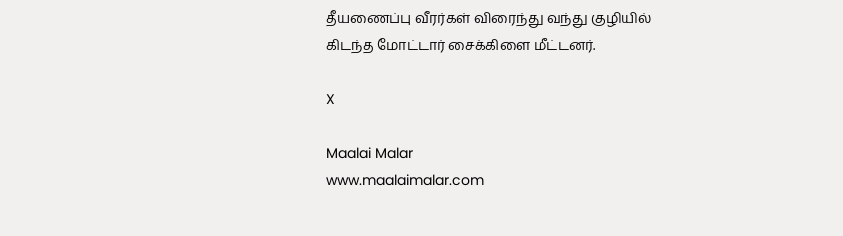தீயணைப்பு வீரர்கள் விரைந்து வந்து குழியில் கிடந்த மோட்டார் சைக்கிளை மீட்டனர்.

X

Maalai Malar
www.maalaimalar.com